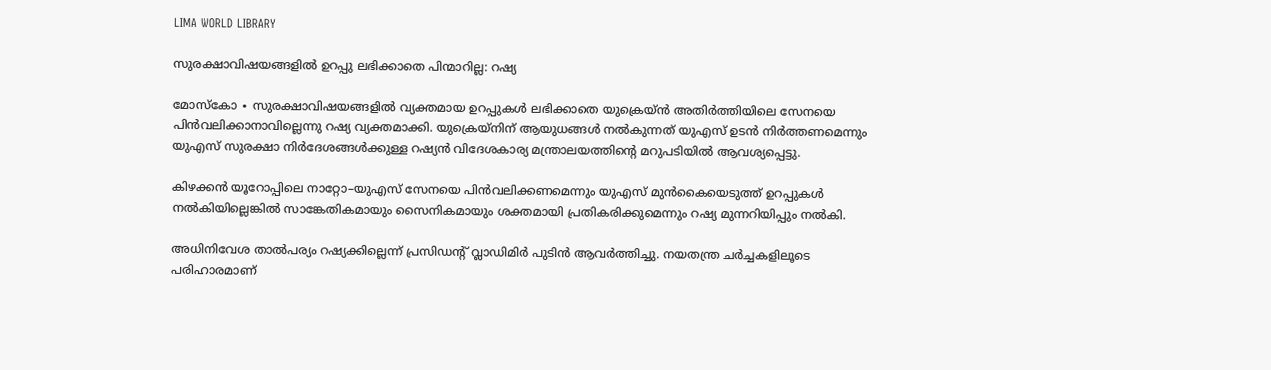LIMA WORLD LIBRARY

സുരക്ഷാവിഷയങ്ങളിൽ ഉറപ്പു ലഭിക്കാതെ പിന്മാറില്ല: റഷ്യ

മോസ്കോ ∙ സുരക്ഷാവിഷയങ്ങളിൽ വ്യക്തമായ ഉറപ്പുകൾ ലഭിക്കാതെ യുക്രെയ്ൻ അതിർത്തിയിലെ സേനയെ പിൻവലിക്കാനാവില്ലെന്നു റഷ്യ വ്യക്തമാക്കി. യുക്രെയ്നിന് ആയുധങ്ങൾ നൽകുന്നത് യുഎസ് ഉടൻ നിർത്തണമെന്നും യുഎസ് സുരക്ഷാ നിർദേശങ്ങൾക്കുള്ള റഷ്യൻ വിദേശകാര്യ മന്ത്രാലയത്തിന്റെ മറുപടിയിൽ ആവശ്യപ്പെട്ടു.

കിഴക്കൻ യൂറോപ്പിലെ നാറ്റോ–യുഎസ് സേനയെ പിൻവലിക്കണമെന്നും യുഎസ് മുൻകൈയെടുത്ത് ഉറപ്പുകൾ നൽകിയില്ലെങ്കിൽ സാങ്കേതികമായും സൈനികമായും ശക്തമായി പ്രതികരിക്കുമെന്നും റഷ്യ മുന്നറിയിപ്പും നൽകി.

അധിനിവേശ താൽപര്യം റഷ്യക്കില്ലെന്ന് പ്രസിഡന്റ് വ്ലാഡിമിർ പുടിൻ ആവർത്തിച്ചു. നയതന്ത്ര ചർച്ചകളിലൂടെ പരിഹാരമാണ്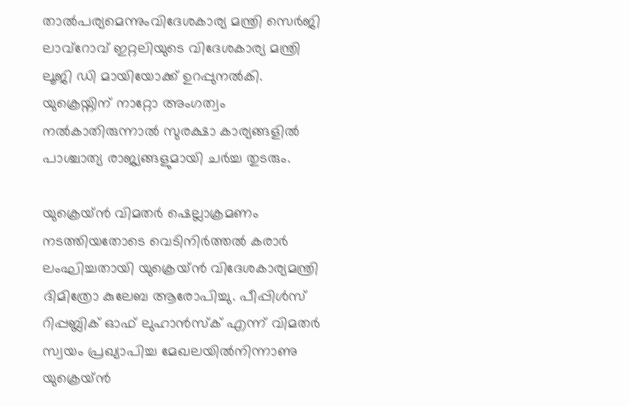താൽപര്യമെന്നുംവിദേശകാര്യ മന്ത്രി സെർജി ലാവ്റോവ് ഇറ്റലിയുടെ വിദേശകാര്യ മന്ത്രി ലൂജി ഡി മായിയോക്ക് ഉറപ്പുനൽകി. യുക്രെയ്നിന് നാറ്റോ അംഗത്വം നൽകാതിരുന്നാൽ സുരക്ഷാ കാര്യങ്ങളിൽ പാശ്ചാത്യ രാജ്യങ്ങളുമായി ചർച്ച തുടരും.

യുക്രെയ്ൻ വിമതർ ഷെല്ലാക്രമണം നടത്തിയതോടെ വെടിനിർത്തൽ കരാർ ലംഘിച്ചതായി യുക്രെയ്ൻ വിദേശകാര്യമന്ത്രി ദിമിത്രോ കുലേബ ആരോപിച്ചു. പീപ്പിൾസ് റിപ്പബ്ലിക് ഓഫ് ലുഹാൻസ്ക് എന്ന് വിമതർ സ്വയം പ്രഖ്യാപിച്ച മേഖലയിൽനിന്നാണു യുക്രെയ്ൻ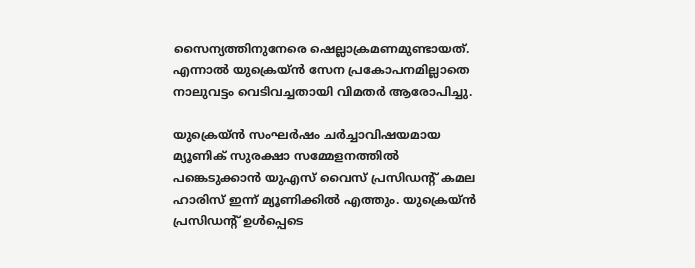സൈന്യത്തിനുനേരെ ഷെല്ലാക്രമണമുണ്ടായത്. എന്നാൽ യുക്രെയ്ൻ സേന പ്രകോപനമില്ലാതെ നാലുവട്ടം വെടിവച്ചതായി വിമതർ ആരോപിച്ചു.

യുക്രെയ്ൻ സംഘർഷം ചർച്ചാവിഷയമായ മ്യൂണിക് സുരക്ഷാ സമ്മേളനത്തിൽ പങ്കെടുക്കാൻ യുഎസ് വൈസ് പ്രസിഡന്റ് കമല ഹാരിസ് ഇന്ന് മ്യൂണിക്കിൽ എത്തും. യുക്രെയ്ൻ പ്രസിഡന്റ് ഉൾപ്പെടെ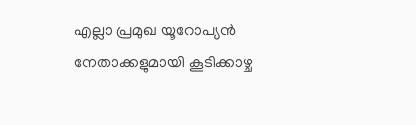എല്ലാ പ്രമുഖ യൂറോപ്യൻ നേതാക്കളുമായി കൂടിക്കാഴ്ച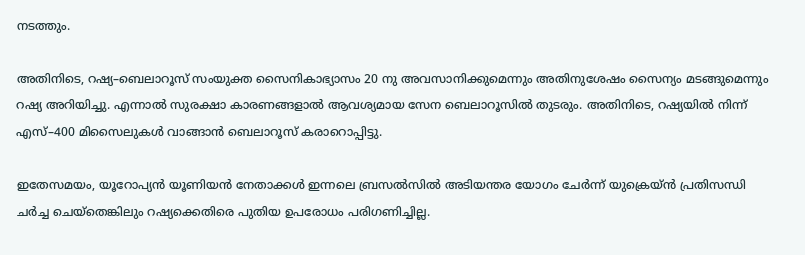നടത്തും.

അതിനിടെ, റഷ്യ–ബെലാറൂസ് സംയുക്ത സൈനികാഭ്യാസം 20 നു അവസാനിക്കുമെന്നും അതിനുശേഷം സൈന്യം മടങ്ങുമെന്നും റഷ്യ അറിയിച്ചു. എന്നാൽ സുരക്ഷാ കാരണങ്ങളാൽ ആവശ്യമായ സേന ബെലാറൂസിൽ തുടരും. അതിനിടെ, റഷ്യയിൽ നിന്ന് എസ്–400 മിസൈലുകൾ വാങ്ങാൻ ബെലാറൂസ് കരാറൊപ്പിട്ടു.

ഇതേസമയം, യൂറോപ്യൻ യൂണിയൻ നേതാക്കൾ ഇന്നലെ ബ്രസൽസിൽ അടിയന്തര യോഗം ചേർന്ന് യുക്രെയ്ൻ പ്രതിസന്ധി ചർച്ച ചെയ്തെങ്കിലും റഷ്യക്കെതിരെ പുതിയ ഉപരോധം പരിഗണിച്ചില്ല.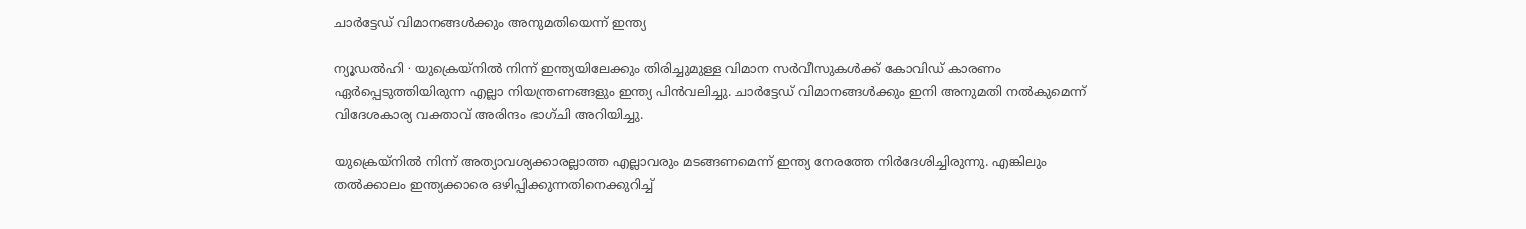ചാർട്ടേഡ് വിമാനങ്ങൾക്കും അനുമതിയെന്ന് ഇന്ത്യ

ന്യൂഡൽഹി ∙ യുക്രെയ്നിൽ നിന്ന് ഇന്ത്യയിലേക്കും തിരിച്ചുമുള്ള വിമാന സർവീസുകൾക്ക് കോവിഡ് കാരണം ഏർപ്പെടുത്തിയിരുന്ന എല്ലാ നിയന്ത്രണങ്ങളും ഇന്ത്യ പിൻവലിച്ചു. ചാർട്ടേഡ് വിമാനങ്ങൾക്കും ഇനി അനുമതി നൽകുമെന്ന് വിദേശകാര്യ വക്താവ് അരിന്ദം ഭാഗ്ചി അറിയിച്ചു.

യുക്രെയ്നിൽ നിന്ന് അത്യാവശ്യക്കാരല്ലാത്ത എല്ലാവരും മടങ്ങണമെന്ന് ഇന്ത്യ നേരത്തേ നിർദേശിച്ചിരുന്നു. എങ്കിലും തൽക്കാലം ഇന്ത്യക്കാരെ ഒഴിപ്പിക്കുന്നതിനെക്കുറിച്ച്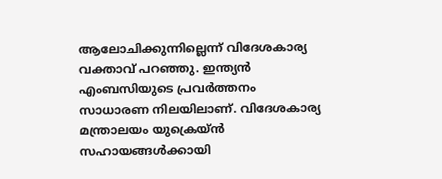ആലോചിക്കുന്നില്ലെന്ന് വിദേശകാര്യ വക്താവ് പറഞ്ഞു. ഇന്ത്യൻ എംബസിയുടെ പ്രവർത്തനം സാധാരണ നിലയിലാണ്. വിദേശകാര്യ മന്ത്രാലയം യുക്രെയ്ൻ സഹായങ്ങൾക്കായി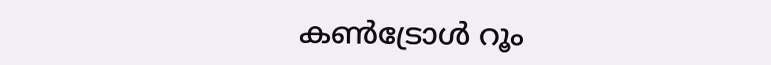കൺട്രോൾ റൂം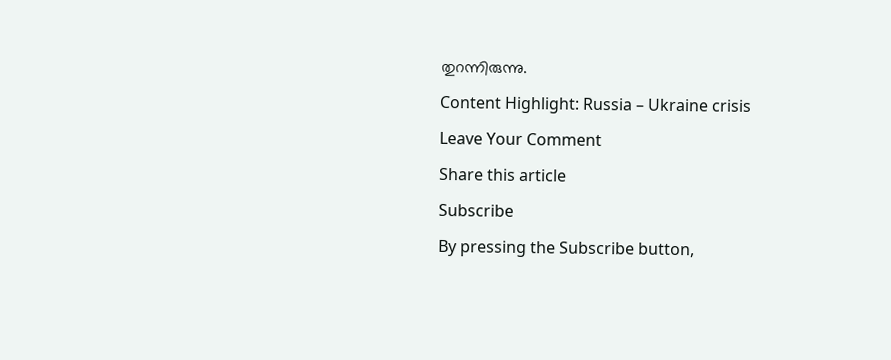തുറന്നിരുന്നു.

Content Highlight: Russia – Ukraine crisis

Leave Your Comment

Share this article

Subscribe

By pressing the Subscribe button,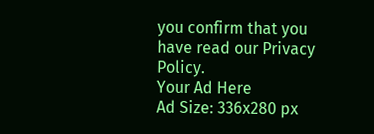you confirm that you have read our Privacy Policy.
Your Ad Here
Ad Size: 336x280 px